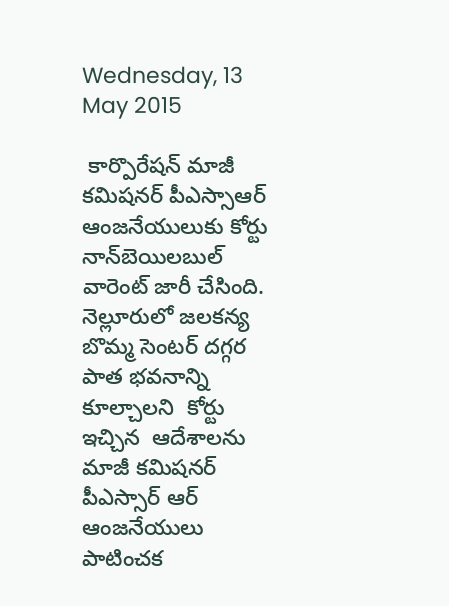Wednesday, 13 May 2015

 కార్పొరేషన్ మాజీ కమిషనర్ పీఎస్సాఆర్ ఆంజనేయులుకు కోర్టు  నాన్‌బెయిలబుల్ వారెంట్ జారీ చేసింది. నెల్లూరులో జలకన్య బొమ్మ సెంటర్ దగ్గర పాత భవనాన్ని కూల్చాలని  కోర్టు ఇచ్చిన  ఆదేశాలను  మాజీ కమిషనర్ పీఎస్సార్ ఆర్  ఆంజనేయులు పాటించక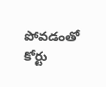పోవడంతో కోర్టు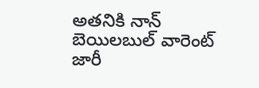అతనికి నాన్ బెయిలబుల్ వారెంట్ జారీ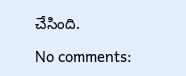చేసింది.

No comments: